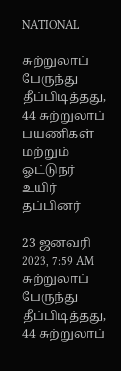NATIONAL

சுற்றுலாப் பேருந்து தீப்பிடித்தது, 44 சுற்றுலாப் பயணிகள் மற்றும் ஓட்டுநர் உயிர் தப்பினர்

23 ஜனவரி 2023, 7:59 AM
சுற்றுலாப் பேருந்து தீப்பிடித்தது, 44 சுற்றுலாப்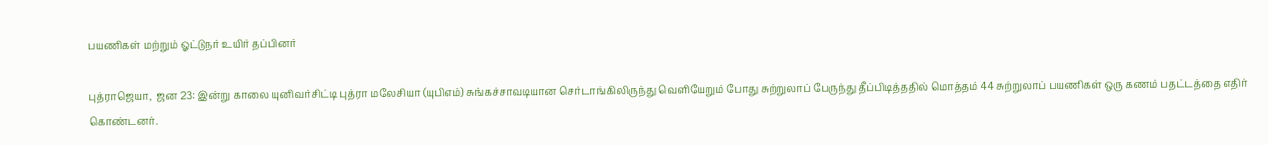பயணிகள் மற்றும் ஓட்டுநர் உயிர் தப்பினர்

புத்ராஜெயா,  ஜன 23: இன்று காலை யுனிவர்சிட்டி புத்ரா மலேசியா (யுபிஎம்) சுங்கச்சாவடியான செர்டாங்கிலிருந்து வெளியேறும் போது சுற்றுலாப் பேருந்து தீப்பிடித்ததில் மொத்தம் 44 சுற்றுலாப் பயணிகள் ஒரு கணம் பதட்டத்தை எதிர் கொண்டனர்.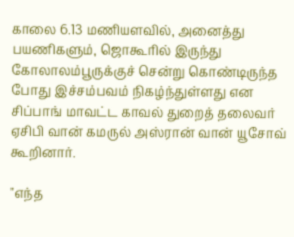காலை 6.13 மணியளவில், அனைத்து பயணிகளும், ஜொகூரில் இருந்து கோலாலம்பூருக்குச் சென்று கொண்டிருந்த போது இச்சம்பவம் நிகழ்ந்துள்ளது என சிப்பாங் மாவட்ட காவல் துறைத் தலைவர் ஏசிபி வான் கமருல் அஸ்ரான் வான் யூசோவ் கூறினார்.

"எந்த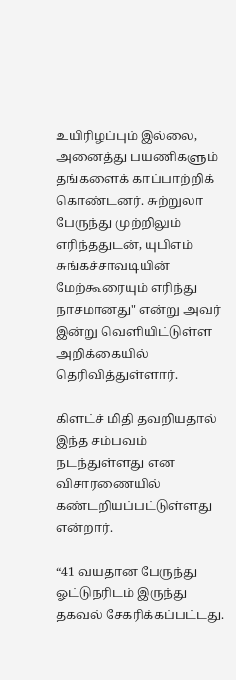உயிரிழப்பும் இல்லை, அனைத்து பயணிகளும் தங்களைக் காப்பாற்றிக் கொண்டனர். சுற்றுலா பேருந்து முற்றிலும் எரிந்ததுடன், யுபிஎம் சுங்கச்சாவடியின் மேற்கூரையும் எரிந்து நாசமானது" என்று அவர் இன்று வெளியிட்டுள்ள அறிக்கையில் தெரிவித்துள்ளார்.

கிளட்ச் மிதி தவறியதால் இந்த சம்பவம் நடந்துள்ளது என விசாரணையில் கண்டறியப்பட்டுள்ளது என்றார்.

“41 வயதான பேருந்து ஓட்டுநரிடம் இருந்து தகவல் சேகரிக்கப்பட்டது.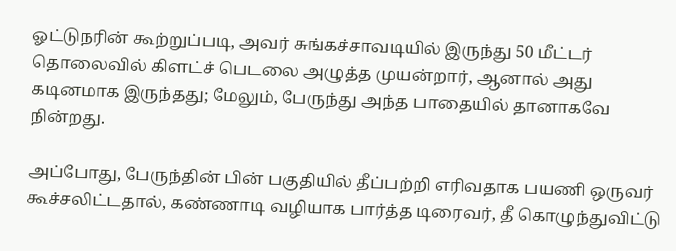ஓட்டுநரின் கூற்றுப்படி, அவர் சுங்கச்சாவடியில் இருந்து 50 மீட்டர் தொலைவில் கிளட்ச் பெடலை அழுத்த முயன்றார், ஆனால் அது கடினமாக இருந்தது; மேலும், பேருந்து அந்த பாதையில் தானாகவே நின்றது.

அப்போது, பேருந்தின் பின் பகுதியில் தீப்பற்றி எரிவதாக பயணி ஒருவர் கூச்சலிட்டதால், கண்ணாடி வழியாக பார்த்த டிரைவர், தீ கொழுந்துவிட்டு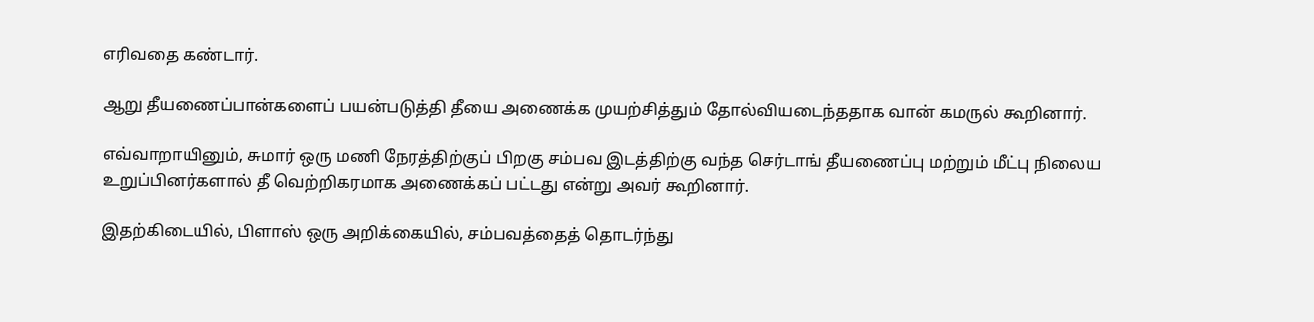எரிவதை கண்டார்.

ஆறு தீயணைப்பான்களைப் பயன்படுத்தி தீயை அணைக்க முயற்சித்தும் தோல்வியடைந்ததாக வான் கமருல் கூறினார்.

எவ்வாறாயினும், சுமார் ஒரு மணி நேரத்திற்குப் பிறகு சம்பவ இடத்திற்கு வந்த செர்டாங் தீயணைப்பு மற்றும் மீட்பு நிலைய உறுப்பினர்களால் தீ வெற்றிகரமாக அணைக்கப் பட்டது என்று அவர் கூறினார்.

இதற்கிடையில், பிளாஸ் ஒரு அறிக்கையில், சம்பவத்தைத் தொடர்ந்து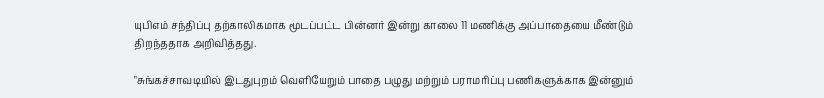யுபிஎம் சந்திப்பு தற்காலிகமாக மூடப்பட்ட பின்னர் இன்று காலை 11 மணிக்கு அப்பாதையை மீண்டும் திறந்ததாக அறிவித்தது.

"சுங்கச்சாவடியில் இடதுபுறம் வெளியேறும் பாதை பழுது மற்றும் பராமரிப்பு பணிகளுக்காக இன்னும்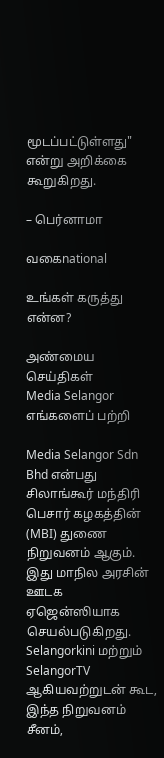மூடப்பட்டுள்ளது" என்று அறிக்கை கூறுகிறது.

– பெர்னாமா

வகைnational

உங்கள் கருத்து என்ன?

அண்மைய செய்திகள்
Media Selangor
எங்களைப் பற்றி

Media Selangor Sdn Bhd என்பது சிலாங்கூர் மந்திரி பெசார் கழகத்தின் (MBI) துணை நிறுவனம் ஆகும். இது மாநில அரசின் ஊடக ஏஜென்ஸியாக செயல்படுகிறது. Selangorkini மற்றும் SelangorTV ஆகியவற்றுடன் கூட, இந்த நிறுவனம் சீனம்,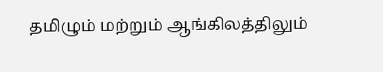தமிழும் மற்றும் ஆங்கிலத்திலும்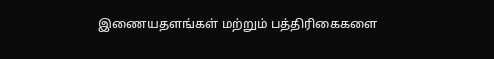இணையதளங்கள் மற்றும் பத்திரிகைகளை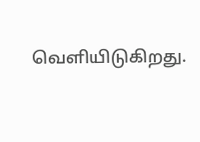வெளியிடுகிறது.